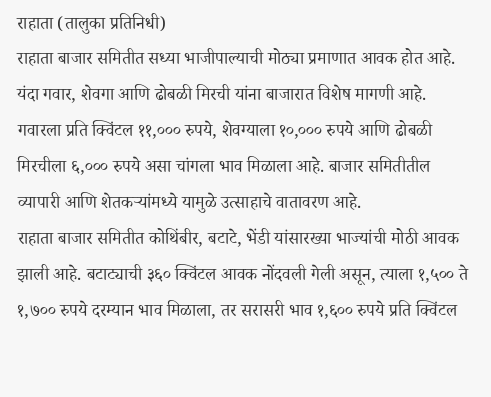राहाता (तालुका प्रतिनिधी)
राहाता बाजार समितीत सध्या भाजीपाल्याची मोठ्या प्रमाणात आवक होत आहे. यंदा गवार, शेवगा आणि ढोबळी मिरची यांना बाजारात विशेष मागणी आहे. गवारला प्रति क्विंटल ११,००० रुपये, शेवग्याला १०,००० रुपये आणि ढोबळी मिरचीला ६,००० रुपये असा चांगला भाव मिळाला आहे. बाजार समितीतील व्यापारी आणि शेतकऱ्यांमध्ये यामुळे उत्साहाचे वातावरण आहे.
राहाता बाजार समितीत कोथिंबीर, बटाटे, भेंडी यांसारख्या भाज्यांची मोठी आवक झाली आहे. बटाट्याची ३६० क्विंटल आवक नोंदवली गेली असून, त्याला १,५०० ते १,७०० रुपये दरम्यान भाव मिळाला, तर सरासरी भाव १,६०० रुपये प्रति क्विंटल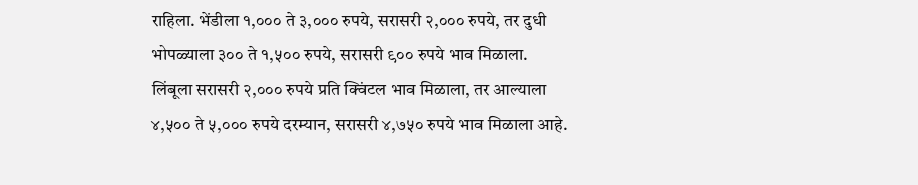राहिला. भेंडीला १,००० ते ३,००० रुपये, सरासरी २,००० रुपये, तर दुधी भोपळ्याला ३०० ते १,५०० रुपये, सरासरी ९०० रुपये भाव मिळाला.
लिंबूला सरासरी २,००० रुपये प्रति क्विंटल भाव मिळाला, तर आल्याला ४,५०० ते ५,००० रुपये दरम्यान, सरासरी ४,७५० रुपये भाव मिळाला आहे.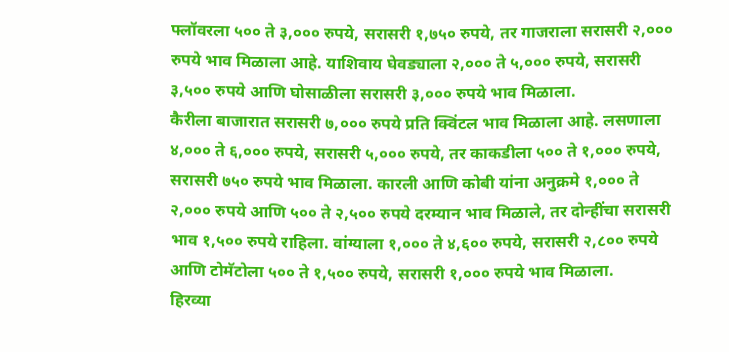फ्लॉवरला ५०० ते ३,००० रुपये, सरासरी १,७५० रुपये, तर गाजराला सरासरी २,००० रुपये भाव मिळाला आहे. याशिवाय घेवड्याला २,००० ते ५,००० रुपये, सरासरी ३,५०० रुपये आणि घोसाळीला सरासरी ३,००० रुपये भाव मिळाला.
कैरीला बाजारात सरासरी ७,००० रुपये प्रति क्विंटल भाव मिळाला आहे. लसणाला ४,००० ते ६,००० रुपये, सरासरी ५,००० रुपये, तर काकडीला ५०० ते १,००० रुपये, सरासरी ७५० रुपये भाव मिळाला. कारली आणि कोबी यांना अनुक्रमे १,००० ते २,००० रुपये आणि ५०० ते २,५०० रुपये दरम्यान भाव मिळाले, तर दोन्हींचा सरासरी भाव १,५०० रुपये राहिला. वांग्याला १,००० ते ४,६०० रुपये, सरासरी २,८०० रुपये आणि टोमॅटोला ५०० ते १,५०० रुपये, सरासरी १,००० रुपये भाव मिळाला.
हिरव्या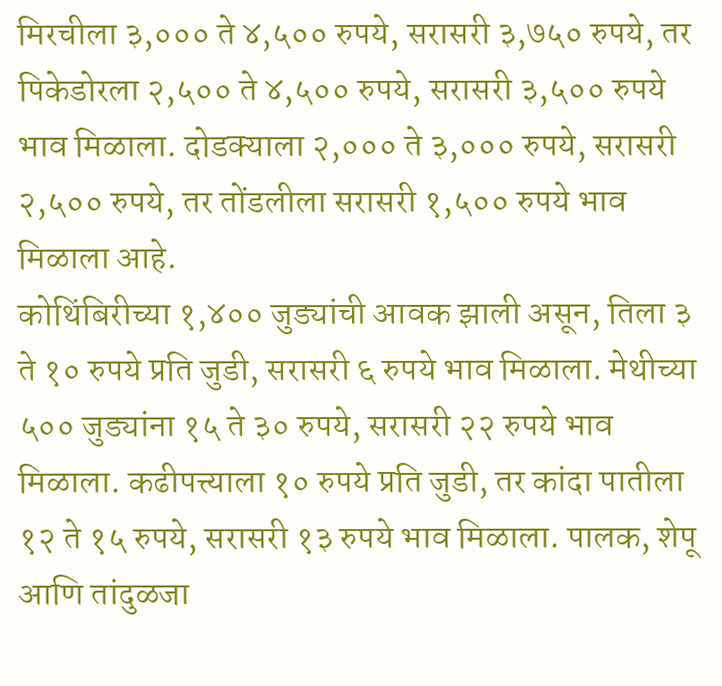मिरचीला ३,००० ते ४,५०० रुपये, सरासरी ३,७५० रुपये, तर पिकेडोरला २,५०० ते ४,५०० रुपये, सरासरी ३,५०० रुपये भाव मिळाला. दोडक्याला २,००० ते ३,००० रुपये, सरासरी २,५०० रुपये, तर तोंडलीला सरासरी १,५०० रुपये भाव मिळाला आहे.
कोथिंबिरीच्या १,४०० जुड्यांची आवक झाली असून, तिला ३ ते १० रुपये प्रति जुडी, सरासरी ६ रुपये भाव मिळाला. मेथीच्या ५०० जुड्यांना १५ ते ३० रुपये, सरासरी २२ रुपये भाव मिळाला. कढीपत्त्याला १० रुपये प्रति जुडी, तर कांदा पातीला १२ ते १५ रुपये, सरासरी १३ रुपये भाव मिळाला. पालक, शेपू आणि तांदुळजा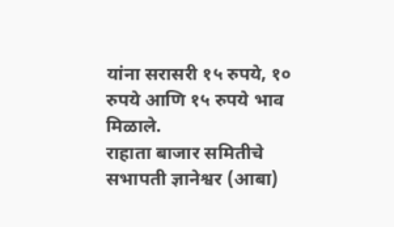यांना सरासरी १५ रुपये, १० रुपये आणि १५ रुपये भाव मिळाले.
राहाता बाजार समितीचे सभापती ज्ञानेश्वर (आबा)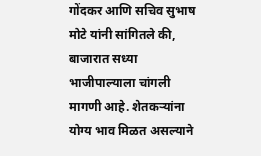गोंदकर आणि सचिव सुभाष मोटे यांनी सांगितले की, बाजारात सध्या भाजीपाल्याला चांगली मागणी आहे. शेतकऱ्यांना योग्य भाव मिळत असल्याने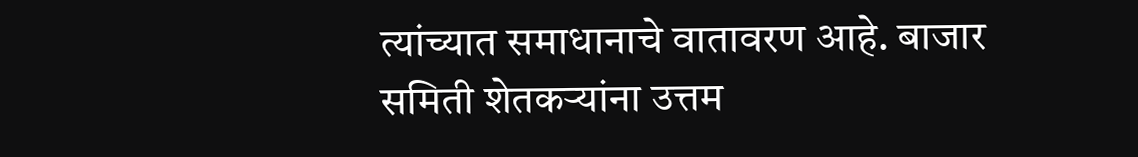त्यांच्यात समाधानाचे वातावरण आहे. बाजार समिती शेतकऱ्यांना उत्तम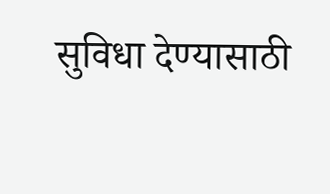सुविधा देण्यासाठी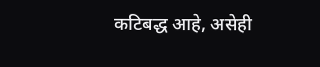कटिबद्ध आहे, असेही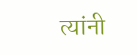त्यांनी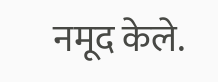नमूद केले.